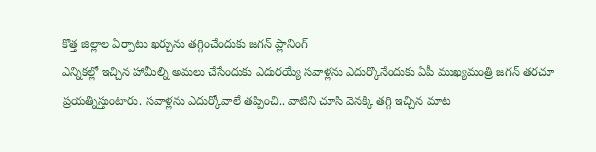కొత్త జిల్లాల ఏర్పాటు ఖర్చును తగ్గించేందుకు జగన్ ప్లానింగ్
ఎన్నికల్లో ఇచ్చిన హామీల్ని అమలు చేసేందుకు ఎదురయ్యే సవాళ్లను ఎదుర్కొనేందుకు ఏపీ ముఖ్యమంత్రి జగన్ తరచూ ప్రయత్నిస్తుంటారు. సవాళ్లను ఎదుర్కోవాలే తప్పించి.. వాటిని చూసి వెనక్కి తగ్గి ఇచ్చిన మాట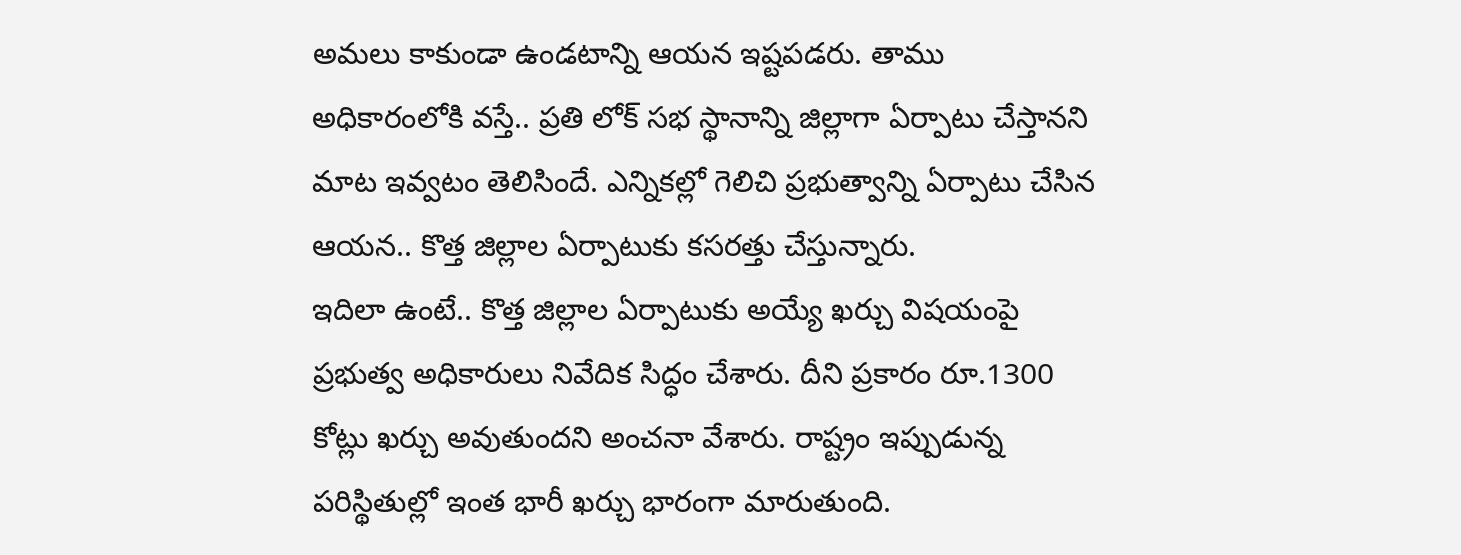అమలు కాకుండా ఉండటాన్ని ఆయన ఇష్టపడరు. తాము అధికారంలోకి వస్తే.. ప్రతి లోక్ సభ స్థానాన్ని జిల్లాగా ఏర్పాటు చేస్తానని మాట ఇవ్వటం తెలిసిందే. ఎన్నికల్లో గెలిచి ప్రభుత్వాన్ని ఏర్పాటు చేసిన ఆయన.. కొత్త జిల్లాల ఏర్పాటుకు కసరత్తు చేస్తున్నారు.
ఇదిలా ఉంటే.. కొత్త జిల్లాల ఏర్పాటుకు అయ్యే ఖర్చు విషయంపై ప్రభుత్వ అధికారులు నివేదిక సిద్ధం చేశారు. దీని ప్రకారం రూ.1300 కోట్లు ఖర్చు అవుతుందని అంచనా వేశారు. రాష్ట్రం ఇప్పుడున్న పరిస్థితుల్లో ఇంత భారీ ఖర్చు భారంగా మారుతుంది.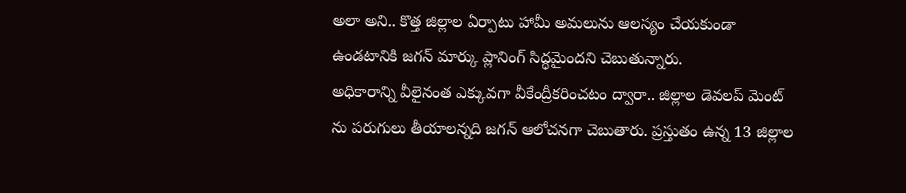అలా అని.. కొత్త జిల్లాల ఏర్పాటు హామీ అమలును ఆలస్యం చేయకుండా ఉండటానికి జగన్ మార్కు ప్లానింగ్ సిద్ధమైందని చెబుతున్నారు.
అధికారాన్ని వీలైనంత ఎక్కువగా వీకేంద్రీకరించటం ద్వారా.. జిల్లాల డెవలప్ మెంట్ ను పరుగులు తీయాలన్నది జగన్ ఆలోచనగా చెబుతారు. ప్రస్తుతం ఉన్న 13 జిల్లాల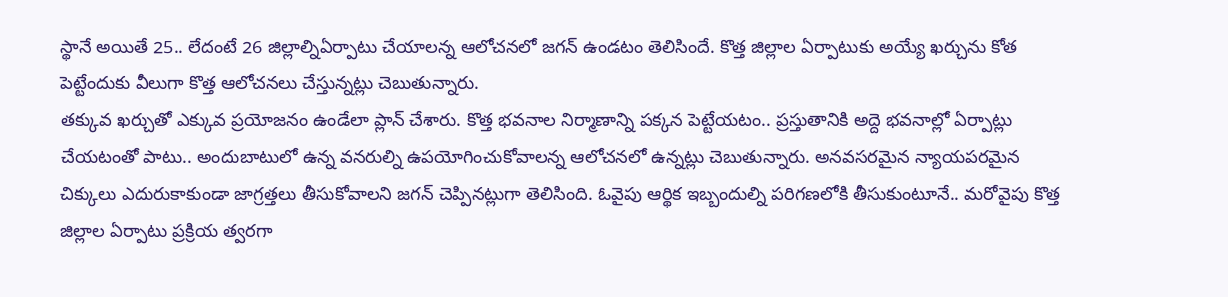స్థానే అయితే 25.. లేదంటే 26 జిల్లాల్నిఏర్పాటు చేయాలన్న ఆలోచనలో జగన్ ఉండటం తెలిసిందే. కొత్త జిల్లాల ఏర్పాటుకు అయ్యే ఖర్చును కోత పెట్టేందుకు వీలుగా కొత్త ఆలోచనలు చేస్తున్నట్లు చెబుతున్నారు.
తక్కువ ఖర్చుతో ఎక్కువ ప్రయోజనం ఉండేలా ప్లాన్ చేశారు. కొత్త భవనాల నిర్మాణాన్ని పక్కన పెట్టేయటం.. ప్రస్తుతానికి అద్దె భవనాల్లో ఏర్పాట్లు చేయటంతో పాటు.. అందుబాటులో ఉన్న వనరుల్ని ఉపయోగించుకోవాలన్న ఆలోచనలో ఉన్నట్లు చెబుతున్నారు. అనవసరమైన న్యాయపరమైన చిక్కులు ఎదురుకాకుండా జాగ్రత్తలు తీసుకోవాలని జగన్ చెప్పినట్లుగా తెలిసింది. ఓవైపు ఆర్థిక ఇబ్బందుల్ని పరిగణలోకి తీసుకుంటూనే.. మరోవైపు కొత్త జిల్లాల ఏర్పాటు ప్రక్రియ త్వరగా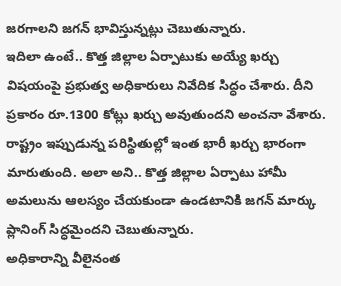జరగాలని జగన్ భావిస్తున్నట్లు చెబుతున్నారు.
ఇదిలా ఉంటే.. కొత్త జిల్లాల ఏర్పాటుకు అయ్యే ఖర్చు విషయంపై ప్రభుత్వ అధికారులు నివేదిక సిద్ధం చేశారు. దీని ప్రకారం రూ.1300 కోట్లు ఖర్చు అవుతుందని అంచనా వేశారు. రాష్ట్రం ఇప్పుడున్న పరిస్థితుల్లో ఇంత భారీ ఖర్చు భారంగా మారుతుంది. అలా అని.. కొత్త జిల్లాల ఏర్పాటు హామీ అమలును ఆలస్యం చేయకుండా ఉండటానికి జగన్ మార్కు ప్లానింగ్ సిద్ధమైందని చెబుతున్నారు.
అధికారాన్ని వీలైనంత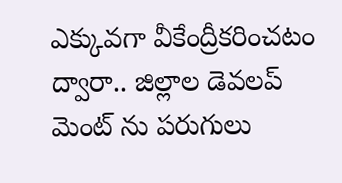ఎక్కువగా వీకేంద్రీకరించటం ద్వారా.. జిల్లాల డెవలప్ మెంట్ ను పరుగులు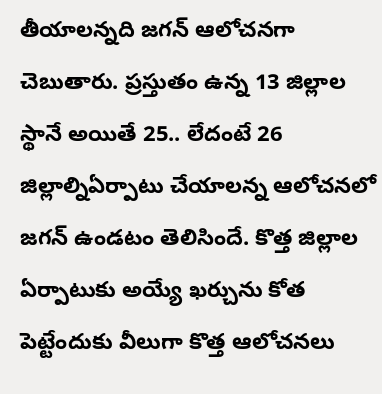తీయాలన్నది జగన్ ఆలోచనగా చెబుతారు. ప్రస్తుతం ఉన్న 13 జిల్లాల స్థానే అయితే 25.. లేదంటే 26 జిల్లాల్నిఏర్పాటు చేయాలన్న ఆలోచనలో జగన్ ఉండటం తెలిసిందే. కొత్త జిల్లాల ఏర్పాటుకు అయ్యే ఖర్చును కోత పెట్టేందుకు వీలుగా కొత్త ఆలోచనలు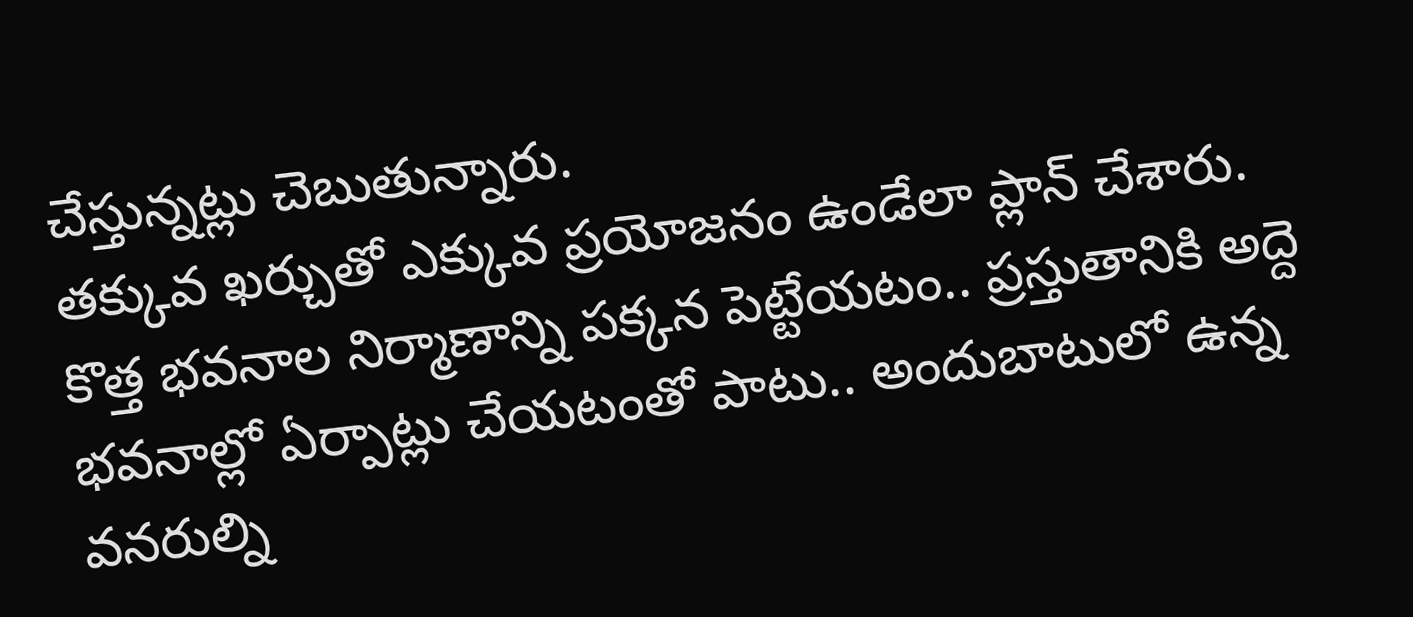చేస్తున్నట్లు చెబుతున్నారు.
తక్కువ ఖర్చుతో ఎక్కువ ప్రయోజనం ఉండేలా ప్లాన్ చేశారు. కొత్త భవనాల నిర్మాణాన్ని పక్కన పెట్టేయటం.. ప్రస్తుతానికి అద్దె భవనాల్లో ఏర్పాట్లు చేయటంతో పాటు.. అందుబాటులో ఉన్న వనరుల్ని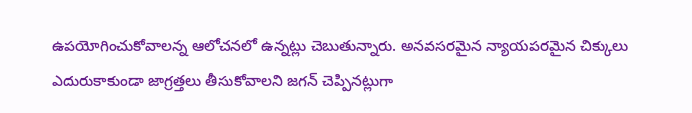ఉపయోగించుకోవాలన్న ఆలోచనలో ఉన్నట్లు చెబుతున్నారు. అనవసరమైన న్యాయపరమైన చిక్కులు ఎదురుకాకుండా జాగ్రత్తలు తీసుకోవాలని జగన్ చెప్పినట్లుగా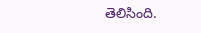తెలిసింది.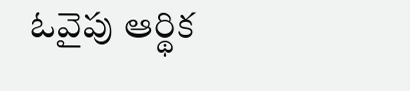ఓవైపు ఆర్థిక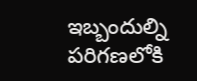ఇబ్బందుల్ని పరిగణలోకి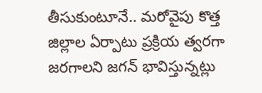తీసుకుంటూనే.. మరోవైపు కొత్త జిల్లాల ఏర్పాటు ప్రక్రియ త్వరగా జరగాలని జగన్ భావిస్తున్నట్లు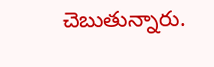చెబుతున్నారు.